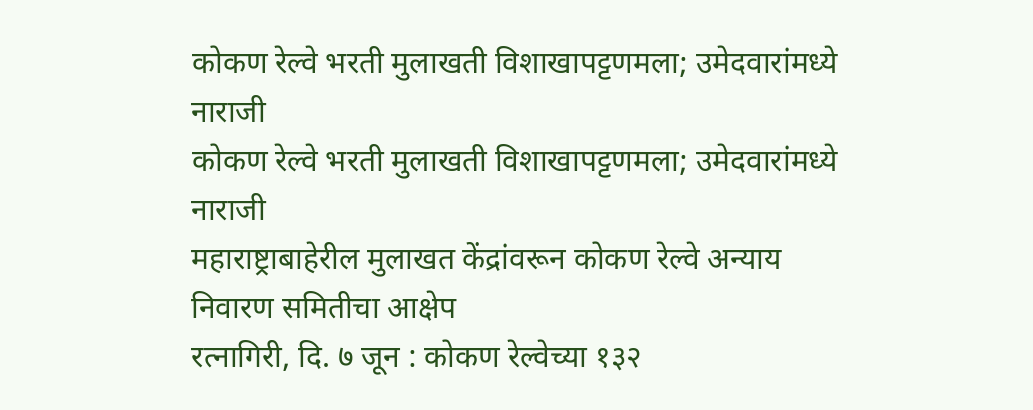कोकण रेल्वे भरती मुलाखती विशाखापट्टणमला; उमेदवारांमध्ये नाराजी
कोकण रेल्वे भरती मुलाखती विशाखापट्टणमला; उमेदवारांमध्ये नाराजी
महाराष्ट्राबाहेरील मुलाखत केंद्रांवरून कोकण रेल्वे अन्याय निवारण समितीचा आक्षेप
रत्नागिरी, दि. ७ जून : कोकण रेल्वेच्या १३२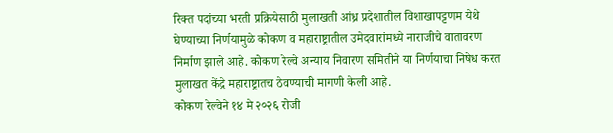रिक्त पदांच्या भरती प्रक्रियेसाठी मुलाखती आंध्र प्रदेशातील विशाखापट्टणम येथे घेण्याच्या निर्णयामुळे कोकण व महाराष्ट्रातील उमेदवारांमध्ये नाराजीचे वातावरण निर्माण झाले आहे. कोकण रेल्वे अन्याय निवारण समितीने या निर्णयाचा निषेध करत मुलाखत केंद्रे महाराष्ट्रातच ठेवण्याची मागणी केली आहे.
कोकण रेल्वेने १४ मे २०२६ रोजी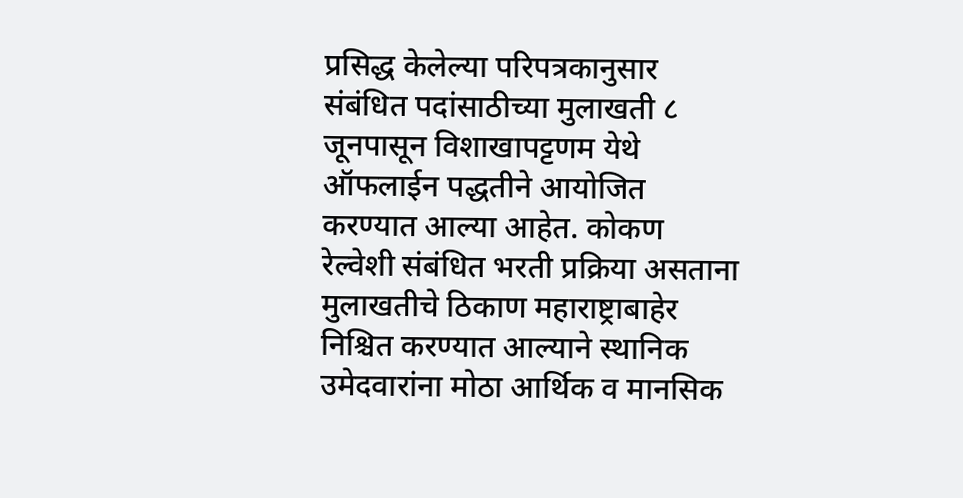प्रसिद्ध केलेल्या परिपत्रकानुसार संबंधित पदांसाठीच्या मुलाखती ८ जूनपासून विशाखापट्टणम येथे ऑफलाईन पद्धतीने आयोजित करण्यात आल्या आहेत. कोकण रेल्वेशी संबंधित भरती प्रक्रिया असताना मुलाखतीचे ठिकाण महाराष्ट्राबाहेर निश्चित करण्यात आल्याने स्थानिक उमेदवारांना मोठा आर्थिक व मानसिक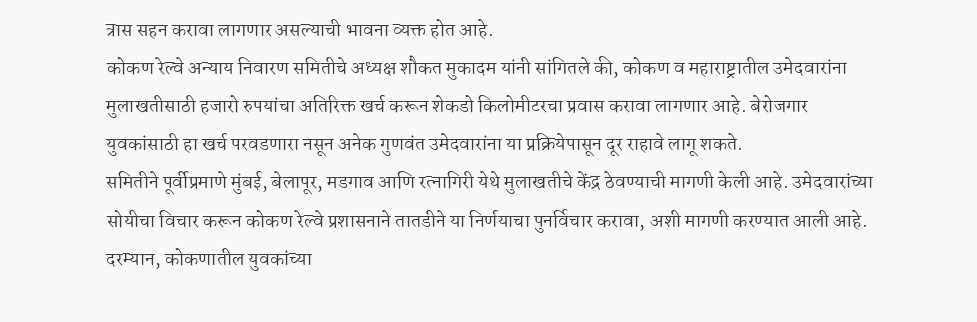त्रास सहन करावा लागणार असल्याची भावना व्यक्त होत आहे.
कोकण रेल्वे अन्याय निवारण समितीचे अध्यक्ष शौकत मुकादम यांनी सांगितले की, कोकण व महाराष्ट्रातील उमेदवारांना मुलाखतीसाठी हजारो रुपयांचा अतिरिक्त खर्च करून शेकडो किलोमीटरचा प्रवास करावा लागणार आहे. बेरोजगार युवकांसाठी हा खर्च परवडणारा नसून अनेक गुणवंत उमेदवारांना या प्रक्रियेपासून दूर राहावे लागू शकते.
समितीने पूर्वीप्रमाणे मुंबई, बेलापूर, मडगाव आणि रत्नागिरी येथे मुलाखतीचे केंद्र ठेवण्याची मागणी केली आहे. उमेदवारांच्या सोयीचा विचार करून कोकण रेल्वे प्रशासनाने तातडीने या निर्णयाचा पुनर्विचार करावा, अशी मागणी करण्यात आली आहे.
दरम्यान, कोकणातील युवकांच्या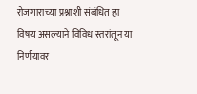रोजगाराच्या प्रश्नाशी संबंधित हा विषय असल्याने विविध स्तरांतून या निर्णयावर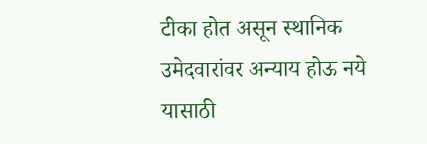टीका होत असून स्थानिक उमेदवारांवर अन्याय होऊ नये यासाठी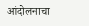आंदोलनाचा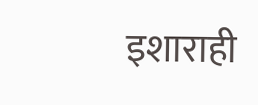इशाराही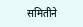समितीने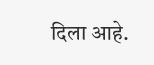दिला आहे.